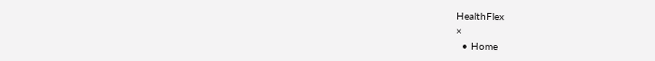HealthFlex
×
  • Home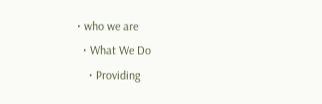• who we are
  • What We Do
    • Providing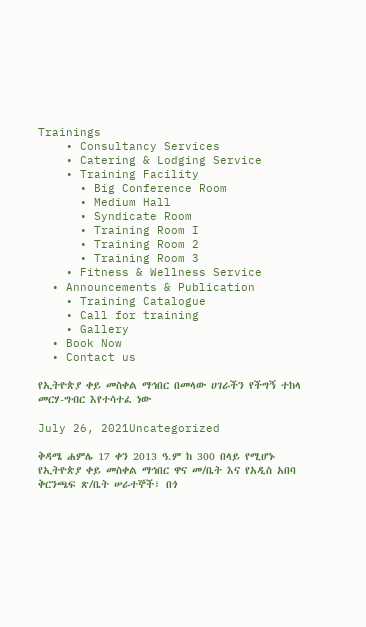Trainings
    • Consultancy Services
    • Catering & Lodging Service
    • Training Facility
      • Big Conference Room
      • Medium Hall
      • Syndicate Room
      • Training Room I
      • Training Room 2
      • Training Room 3
    • Fitness & Wellness Service
  • Announcements & Publication
    • Training Catalogue
    • Call for training
    • Gallery
  • Book Now
  • Contact us

የኢትዮጵያ ቀይ መስቀል ማኅበር በመላው ሀገራችን የችግኝ ተከላ መርሃ-ግብር እየተሳተፈ ነው

July 26, 2021Uncategorized

ቅዳሜ ሐምሌ 17 ቀን 2013 ዓ.ም ከ 300 በላይ የሚሆኑ የኢትዮጵያ ቀይ መስቀል ማኅበር ዋና መ/ቤት እና የአዲስ አበባ ቅርንጫፍ ጽ/ቤት ሠራተኞች፣ በጎ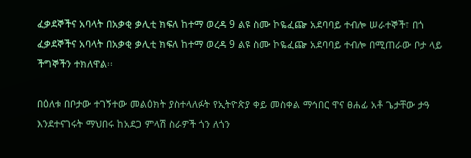ፈቃደኞችና አባላት በአቃቂ ቃሊቲ ክፍለ ከተማ ወረዳ 9 ልዩ ስሙ ኮዬፈጬ አደባባይ ተብሎ ሠራተኞች፣ በጎ ፈቃደኞችና አባላት በአቃቂ ቃሊቲ ክፍለ ከተማ ወረዳ 9 ልዩ ስሙ ኮዬፈጬ አደባባይ ተብሎ በሚጠራው ቦታ ላይ ችግኞችን ተክለዋል፡፡

በዕለቱ በቦታው ተገኝተው መልዕክት ያስተላለፉት የኢትዮጵያ ቀይ መስቀል ማኅበር ዋና ፀሐፊ አቶ ጌታቸው ታዓ እንደተናገሩት ማህበሩ ከአደጋ ምላሽ ስራዎች ጎን ለጎን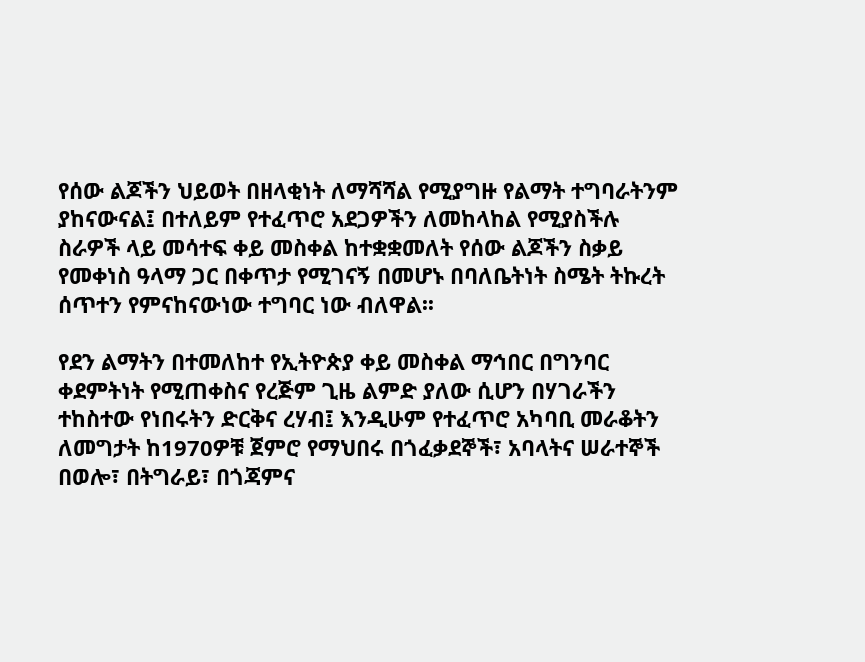የሰው ልጆችን ህይወት በዘላቂነት ለማሻሻል የሚያግዙ የልማት ተግባራትንም ያከናውናል፤ በተለይም የተፈጥሮ አደጋዎችን ለመከላከል የሚያስችሉ ስራዎች ላይ መሳተፍ ቀይ መስቀል ከተቋቋመለት የሰው ልጆችን ስቃይ የመቀነስ ዓላማ ጋር በቀጥታ የሚገናኝ በመሆኑ በባለቤትነት ስሜት ትኩረት ሰጥተን የምናከናውነው ተግባር ነው ብለዋል፡፡

የደን ልማትን በተመለከተ የኢትዮጵያ ቀይ መስቀል ማኅበር በግንባር ቀደምትነት የሚጠቀስና የረጅም ጊዜ ልምድ ያለው ሲሆን በሃገራችን ተከስተው የነበሩትን ድርቅና ረሃብ፤ እንዲሁም የተፈጥሮ አካባቢ መራቆትን ለመግታት ከ1970ዎቹ ጀምሮ የማህበሩ በጎፈቃደኞች፣ አባላትና ሠራተኞች በወሎ፣ በትግራይ፣ በጎጃምና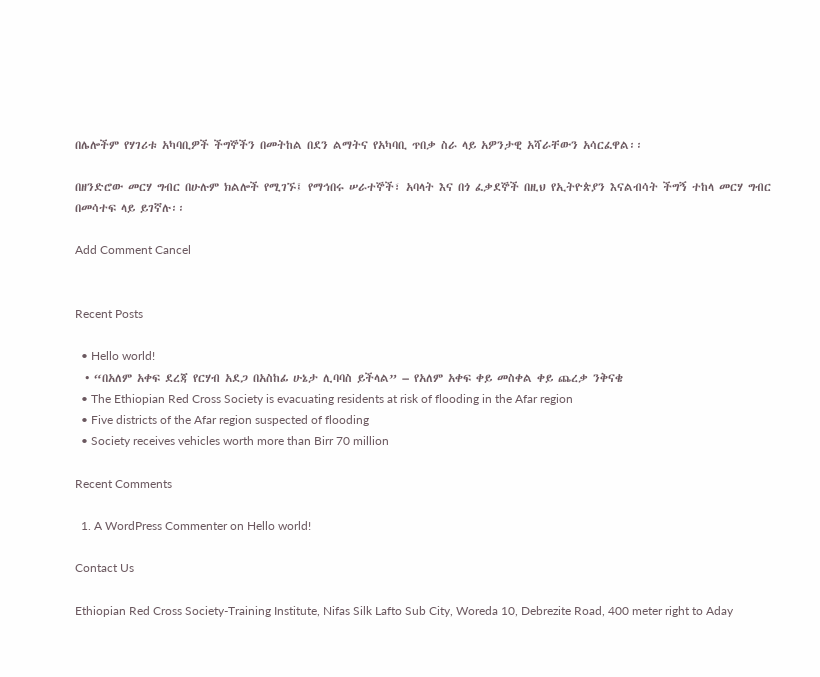በሌሎችም የሃገሪቱ አካባቢዎች ችግኞችን በመትከል በደን ልማትና የአካባቢ ጥበቃ ስራ ላይ አዎንታዊ አሻራቸውን አሳርፈዋል፡፡

በዘንድሮው መርሃ ግብር በሁሉም ክልሎች የሚገኙ፤ የማኅበሩ ሠራተኞች፣ አባላት እና በጎ ፈቃደኞች በዚህ የኢትዮጵያን እናልብሳት ችግኝ ተከላ መርሃ ግብር በመሳተፍ ላይ ይገኛሉ፡፡

Add Comment Cancel


Recent Posts

  • Hello world!
  • “በአለም አቀፍ ደረጃ የርሃብ አደጋ በአስከፊ ሁኔታ ሊባባስ ይችላል” – የአለም አቀፍ ቀይ መስቀል ቀይ ጨረቃ ንቅናቄ
  • The Ethiopian Red Cross Society is evacuating residents at risk of flooding in the Afar region
  • Five districts of the Afar region suspected of flooding
  • Society receives vehicles worth more than Birr 70 million

Recent Comments

  1. A WordPress Commenter on Hello world!

Contact Us

Ethiopian Red Cross Society-Training Institute, Nifas Silk Lafto Sub City, Woreda 10, Debrezite Road, 400 meter right to Aday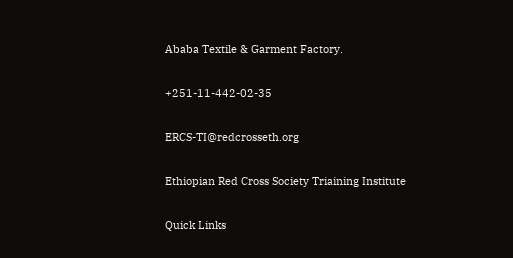Ababa Textile & Garment Factory.

+251-11-442-02-35

ERCS-TI@redcrosseth.org

Ethiopian Red Cross Society Triaining Institute

Quick Links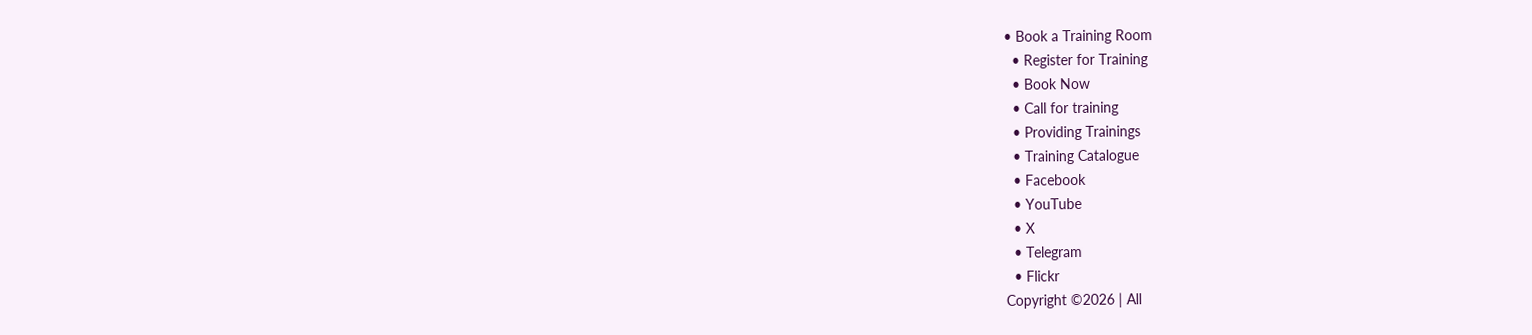• Book a Training Room
  • Register for Training
  • Book Now
  • Call for training
  • Providing Trainings
  • Training Catalogue
  • Facebook
  • YouTube
  • X
  • Telegram
  • Flickr
Copyright ©2026 | All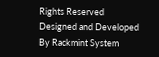Rights Reserved
Designed and Developed By Rackmint System